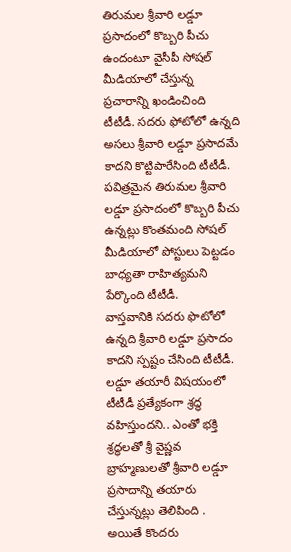తిరుమల శ్రీవారి లడ్డూ ప్రసాదంలో కొబ్బరి పీచు ఉందంటూ వైసీపీ సోషల్ మీడియాలో చేస్తున్న ప్రచారాన్ని ఖండించింది టీటీడీ. సదరు ఫోటోలో ఉన్నది అసలు శ్రీవారి లడ్డూ ప్రసాదమే కాదని కొట్టిపారేసింది టీటీడీ. పవిత్రమైన తిరుమల శ్రీవారి లడ్డూ ప్రసాదంలో కొబ్బరి పీచు ఉన్నట్లు కొంతమంది సోషల్ మీడియాలో పోస్టులు పెట్టడం బాధ్యతా రాహిత్యమని పేర్కొంది టీటీడీ.
వాస్తవానికి సదరు ఫొటోలో ఉన్నది శ్రీవారి లడ్డూ ప్రసాదం కాదని స్పష్టం చేసింది టీటీడీ. లడ్డూ తయారీ విషయంలో టీటీడీ ప్రత్యేకంగా శ్రద్ధ వహిస్తుందని.. ఎంతో భక్తి శ్రద్ధలతో శ్రీ వైష్ణవ బ్రాహ్మణులతో శ్రీవారి లడ్డూ ప్రసాదాన్ని తయారు చేస్తున్నట్లు తెలిపింది .
అయితే కొందరు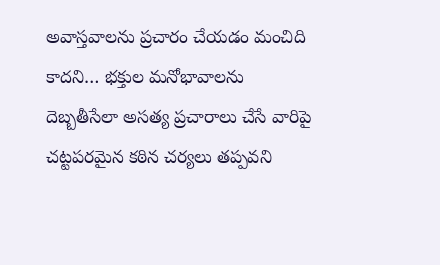అవాస్తవాలను ప్రచారం చేయడం మంచిది కాదని… భక్తుల మనోభావాలను దెబ్బతీసేలా అసత్య ప్రచారాలు చేసే వారిపై చట్టపరమైన కఠిన చర్యలు తప్పవని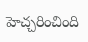హెచ్చరించింది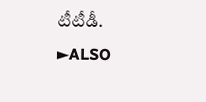టీటీడీ.
►ALSO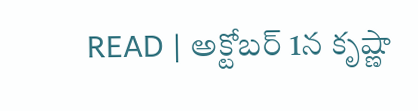READ | అక్టోబర్ 1న కృష్ణా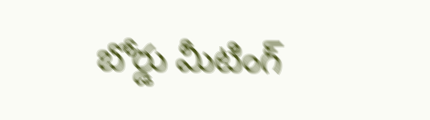బోర్డు మీటింగ్